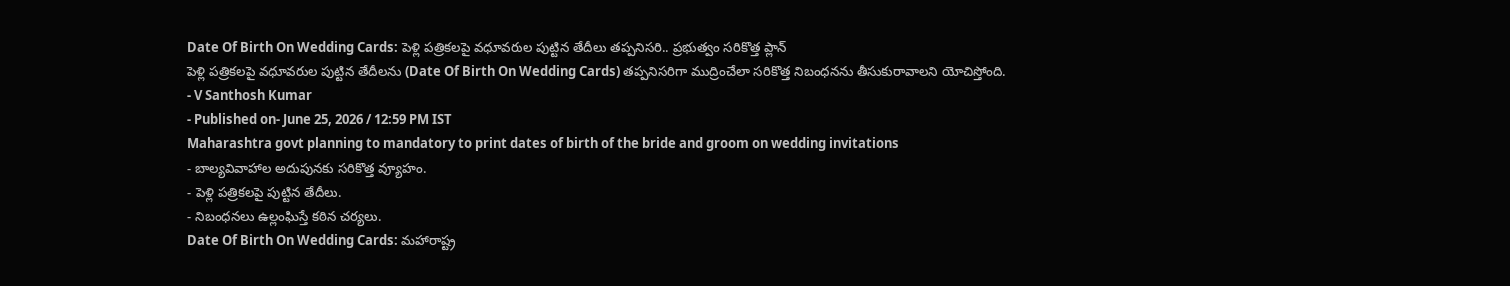Date Of Birth On Wedding Cards: పెళ్లి పత్రికలపై వధూవరుల పుట్టిన తేదీలు తప్పనిసరి.. ప్రభుత్వం సరికొత్త ప్లాన్
పెళ్లి పత్రికలపై వధూవరుల పుట్టిన తేదీలను (Date Of Birth On Wedding Cards) తప్పనిసరిగా ముద్రించేలా సరికొత్త నిబంధనను తీసుకురావాలని యోచిస్తోంది.
- V Santhosh Kumar
- Published on- June 25, 2026 / 12:59 PM IST
Maharashtra govt planning to mandatory to print dates of birth of the bride and groom on wedding invitations
- బాల్యవివాహాల అదుపునకు సరికొత్త వ్యూహం.
- పెళ్లి పత్రికలపై పుట్టిన తేదీలు.
- నిబంధనలు ఉల్లంఘిస్తే కఠిన చర్యలు.
Date Of Birth On Wedding Cards: మహారాష్ట్ర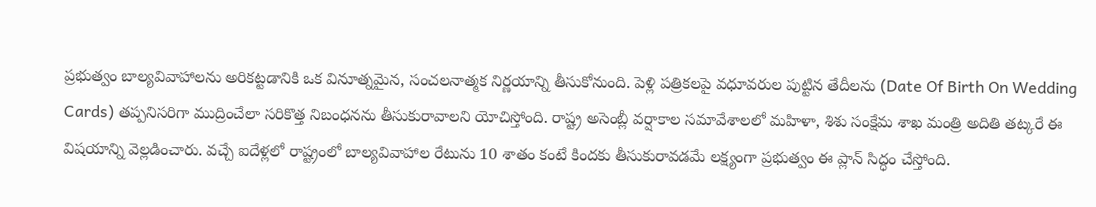ప్రభుత్వం బాల్యవివాహాలను అరికట్టడానికి ఒక వినూత్నమైన, సంచలనాత్మక నిర్ణయాన్ని తీసుకోనుంది. పెళ్లి పత్రికలపై వధూవరుల పుట్టిన తేదీలను (Date Of Birth On Wedding Cards) తప్పనిసరిగా ముద్రించేలా సరికొత్త నిబంధనను తీసుకురావాలని యోచిస్తోంది. రాష్ట్ర అసెంబ్లీ వర్షాకాల సమావేశాలలో మహిళా, శిశు సంక్షేమ శాఖ మంత్రి అదితి తట్కరే ఈ విషయాన్ని వెల్లడించారు. వచ్చే ఐదేళ్లలో రాష్ట్రంలో బాల్యవివాహాల రేటును 10 శాతం కంటే కిందకు తీసుకురావడమే లక్ష్యంగా ప్రభుత్వం ఈ ప్లాన్ సిద్ధం చేస్తోంది.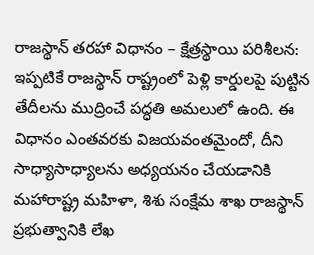రాజస్థాన్ తరహా విధానం – క్షేత్రస్థాయి పరిశీలన:
ఇప్పటికే రాజస్థాన్ రాష్ట్రంలో పెళ్లి కార్డులపై పుట్టిన తేదీలను ముద్రించే పద్ధతి అమలులో ఉంది. ఈ విధానం ఎంతవరకు విజయవంతమైందో, దీని సాధ్యాసాధ్యాలను అధ్యయనం చేయడానికి మహారాష్ట్ర మహిళా, శిశు సంక్షేమ శాఖ రాజస్థాన్ ప్రభుత్వానికి లేఖ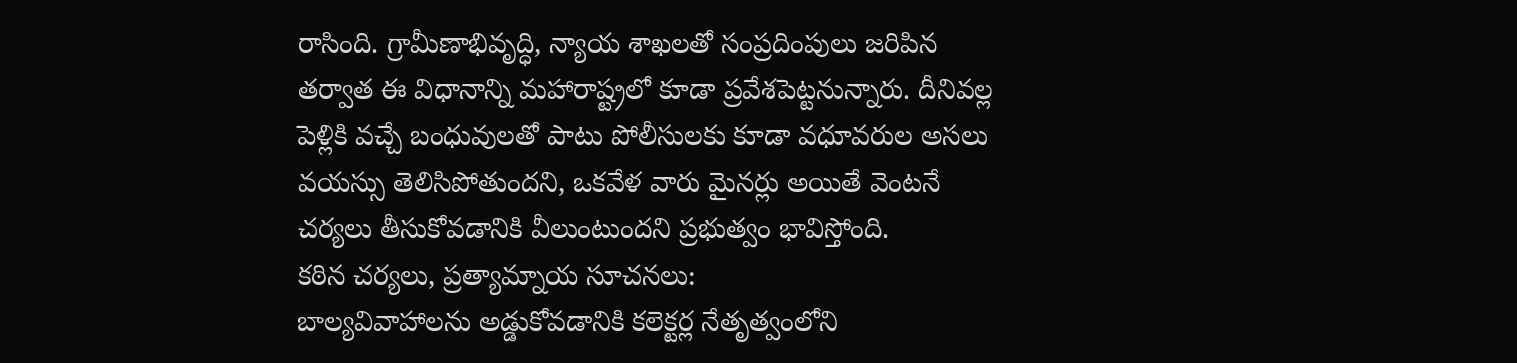రాసింది. గ్రామీణాభివృద్ధి, న్యాయ శాఖలతో సంప్రదింపులు జరిపిన తర్వాత ఈ విధానాన్ని మహారాష్ట్రలో కూడా ప్రవేశపెట్టనున్నారు. దీనివల్ల పెళ్లికి వచ్చే బంధువులతో పాటు పోలీసులకు కూడా వధూవరుల అసలు వయస్సు తెలిసిపోతుందని, ఒకవేళ వారు మైనర్లు అయితే వెంటనే చర్యలు తీసుకోవడానికి వీలుంటుందని ప్రభుత్వం భావిస్తోంది.
కఠిన చర్యలు, ప్రత్యామ్నాయ సూచనలు:
బాల్యవివాహాలను అడ్డుకోవడానికి కలెక్టర్ల నేతృత్వంలోని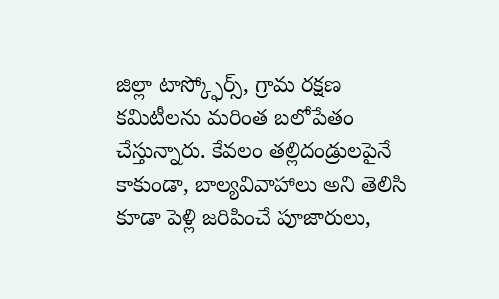జిల్లా టాస్క్ఫోర్స్, గ్రామ రక్షణ కమిటీలను మరింత బలోపేతం చేస్తున్నారు. కేవలం తల్లిదండ్రులపైనే కాకుండా, బాల్యవివాహాలు అని తెలిసి కూడా పెళ్లి జరిపించే పూజారులు,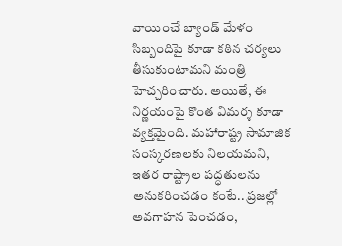వాయించే బ్యాండ్ మేళం సిబ్బందిపై కూడా కఠిన చర్యలు తీసుకుంటామని మంత్రి హెచ్చరించారు. అయితే, ఈ నిర్ణయంపై కొంత విమర్శ కూడా వ్యక్తమైంది. మహారాష్ట్ర సామాజిక సంస్కరణలకు నిలయమని, ఇతర రాష్ట్రాల పద్ధతులను అనుకరించడం కంటే.. ప్రజల్లో అవగాహన పెంచడం,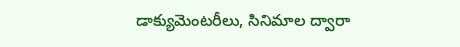డాక్యుమెంటరీలు, సినిమాల ద్వారా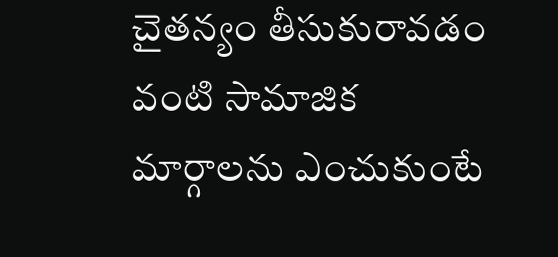చైతన్యం తీసుకురావడం వంటి సామాజిక మార్గాలను ఎంచుకుంటే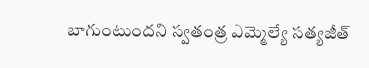బాగుంటుందని స్వతంత్ర ఎమ్మెల్యే సత్యజీత్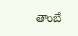తాంబే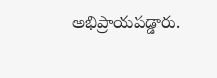అభిప్రాయపడ్డారు.